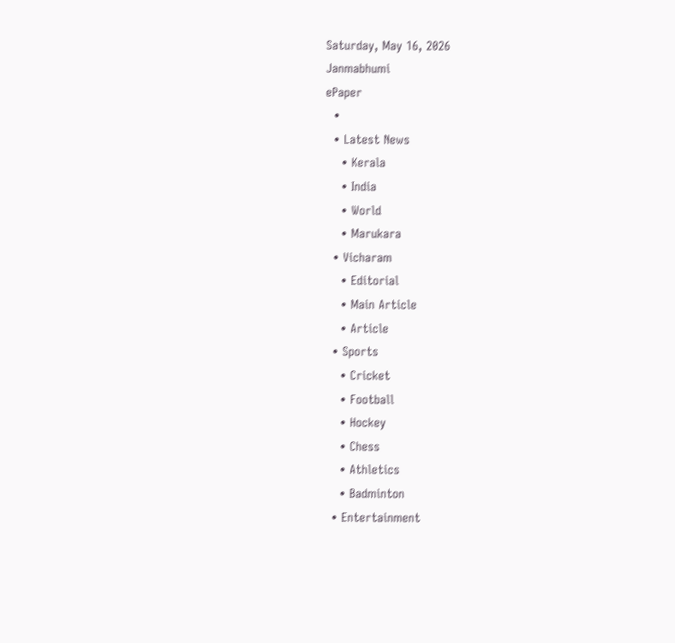Saturday, May 16, 2026
Janmabhumi
ePaper
  •
  • Latest News
    • Kerala
    • India
    • World
    • Marukara
  • Vicharam
    • Editorial
    • Main Article
    • Article
  • Sports
    • Cricket
    • Football
    • Hockey
    • Chess
    • Athletics
    • Badminton
  • Entertainment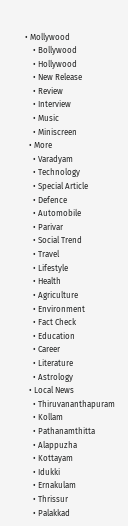• Mollywood
    • Bollywood
    • Hollywood
    • New Release
    • Review
    • Interview
    • Music
    • Miniscreen
  • More
    • Varadyam
    • Technology
    • Special Article
    • Defence
    • Automobile
    • Parivar
    • Social Trend
    • Travel
    • Lifestyle
    • Health
    • Agriculture
    • Environment
    • Fact Check
    • Education
    • Career
    • Literature
    • Astrology
  • Local News
    • Thiruvananthapuram
    • Kollam
    • Pathanamthitta
    • Alappuzha
    • Kottayam
    • Idukki
    • Ernakulam
    • Thrissur
    • Palakkad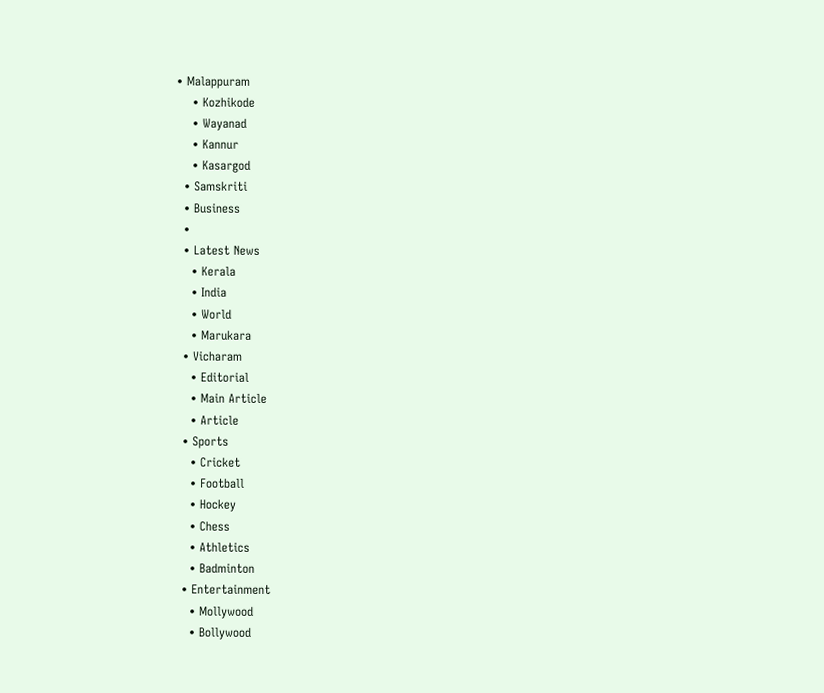• Malappuram
    • Kozhikode
    • Wayanad
    • Kannur
    • Kasargod
  • Samskriti
  • Business
  •
  • Latest News
    • Kerala
    • India
    • World
    • Marukara
  • Vicharam
    • Editorial
    • Main Article
    • Article
  • Sports
    • Cricket
    • Football
    • Hockey
    • Chess
    • Athletics
    • Badminton
  • Entertainment
    • Mollywood
    • Bollywood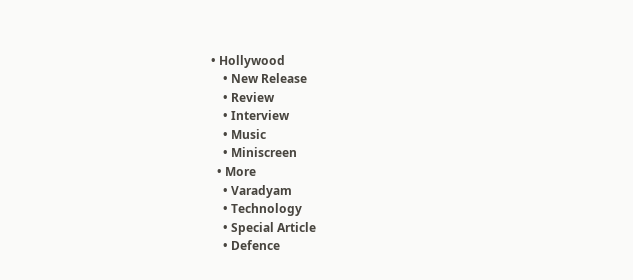• Hollywood
    • New Release
    • Review
    • Interview
    • Music
    • Miniscreen
  • More
    • Varadyam
    • Technology
    • Special Article
    • Defence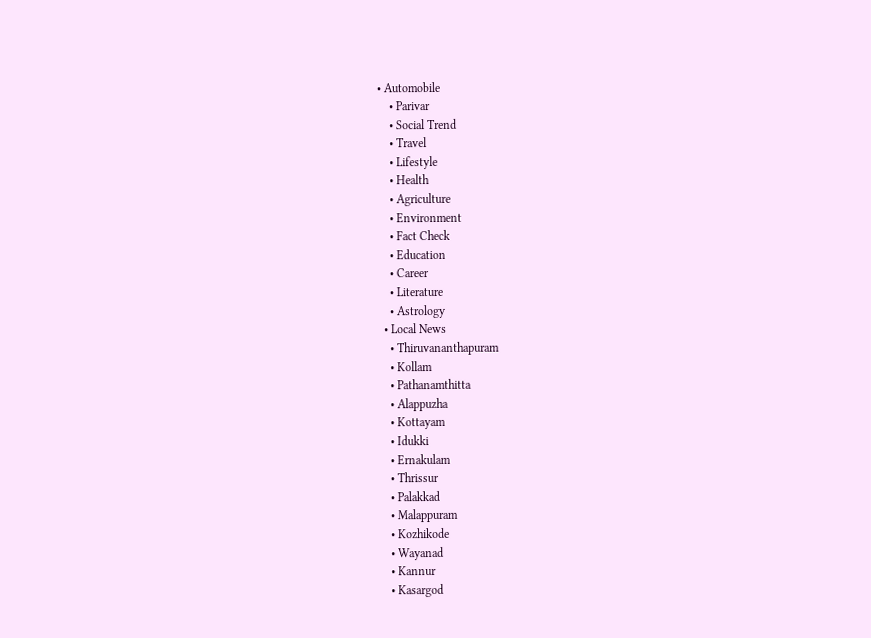• Automobile
    • Parivar
    • Social Trend
    • Travel
    • Lifestyle
    • Health
    • Agriculture
    • Environment
    • Fact Check
    • Education
    • Career
    • Literature
    • Astrology
  • Local News
    • Thiruvananthapuram
    • Kollam
    • Pathanamthitta
    • Alappuzha
    • Kottayam
    • Idukki
    • Ernakulam
    • Thrissur
    • Palakkad
    • Malappuram
    • Kozhikode
    • Wayanad
    • Kannur
    • Kasargod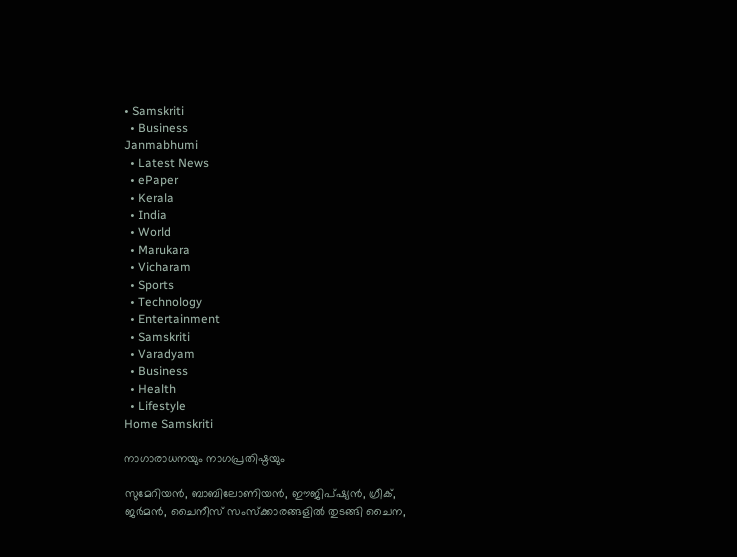• Samskriti
  • Business
Janmabhumi
  • Latest News
  • ePaper
  • Kerala
  • India
  • World
  • Marukara
  • Vicharam
  • Sports
  • Technology
  • Entertainment
  • Samskriti
  • Varadyam
  • Business
  • Health
  • Lifestyle
Home Samskriti

നാഗാരാധനയും നാഗപ്രതിഷ്ഠയും

സുമേറിയന്‍, ബാബിലോണിയന്‍, ഈജിപ്ഷ്യന്‍, ഗ്രീക്, ജര്‍മന്‍, ചൈനീസ് സംസ്‌ക്കാരങ്ങളില്‍ തുടങ്ങി ചൈന,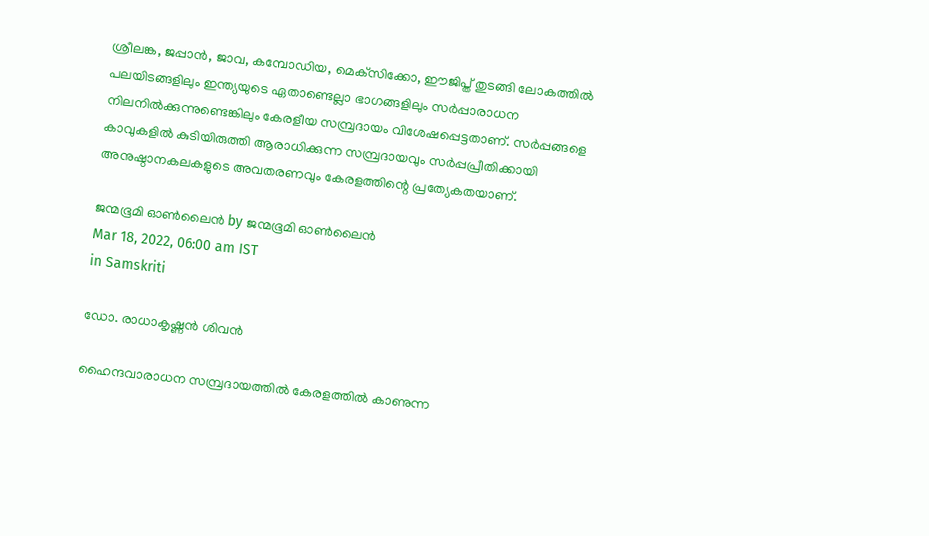ശ്രീലങ്ക, ജപ്പാന്‍, ജാവ, കമ്പോഡിയ, മെക്‌സിക്കോ, ഈജിപ്ത് തുടങ്ങി ലോകത്തില്‍ പലയിടങ്ങളിലും ഇന്ത്യയുടെ ഏതാണ്ടെല്ലാ ഭാഗങ്ങളിലും സര്‍പ്പാരാധന നിലനില്‍ക്കുന്നുണ്ടെങ്കിലും കേരളീയ സമ്പ്രദായം വിശേഷപ്പെട്ടതാണ്. സര്‍പ്പങ്ങളെ കാവുകളില്‍ കുടിയിരുത്തി ആരാധിക്കുന്ന സമ്പ്രദായവും സര്‍പ്പപ്രീതിക്കായി അനുഷ്ഠാനകലകളുടെ അവതരണവും കേരളത്തിന്റെ പ്രത്യേകതയാണ്.

ജന്മഭൂമി ഓണ്‍ലൈന്‍ by ജന്മഭൂമി ഓണ്‍ലൈന്‍
Mar 18, 2022, 06:00 am IST
in Samskriti

ഡോ. രാധാകൃഷ്ണന്‍ ശിവന്‍

ഹൈന്ദവാരാധന സമ്പ്രദായത്തില്‍ കേരളത്തില്‍ കാണുന്ന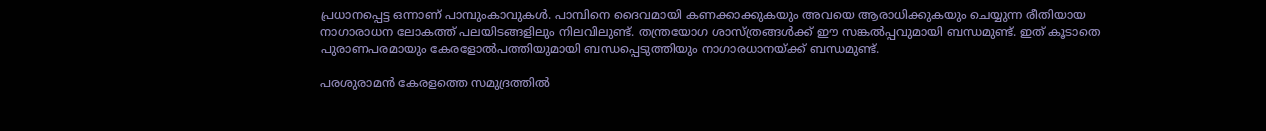പ്രധാനപ്പെട്ട ഒന്നാണ് പാമ്പുംകാവുകള്‍. പാമ്പിനെ ദൈവമായി കണക്കാക്കുകയും അവയെ ആരാധിക്കുകയും ചെയ്യുന്ന രീതിയായ  നാഗാരാധന ലോകത്ത് പലയിടങ്ങളിലും നിലവിലുണ്ട്. തന്ത്രയോഗ ശാസ്ത്രങ്ങള്‍ക്ക് ഈ സങ്കല്‍പ്പവുമായി ബന്ധമുണ്ട്. ഇത് കൂടാതെ പുരാണപരമായും കേരളോല്‍പത്തിയുമായി ബന്ധപ്പെടുത്തിയും നാഗാരധാനയ്‌ക്ക് ബന്ധമുണ്ട്.

പരശുരാമന്‍ കേരളത്തെ സമുദ്രത്തില്‍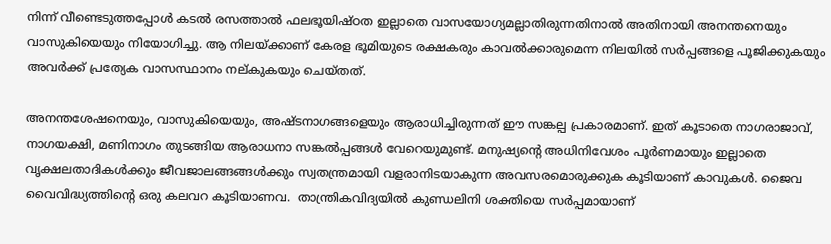നിന്ന് വീണ്ടെടുത്തപ്പോള്‍ കടല്‍ രസത്താല്‍ ഫലഭൂയിഷ്ഠത ഇല്ലാതെ വാസയോഗ്യമല്ലാതിരുന്നതിനാല്‍ അതിനായി അനന്തനെയും വാസുകിയെയും നിയോഗിച്ചു. ആ നിലയ്‌ക്കാണ് കേരള ഭൂമിയുടെ രക്ഷകരും കാവല്‍ക്കാരുമെന്ന നിലയില്‍ സര്‍പ്പങ്ങളെ പൂജിക്കുകയും അവര്‍ക്ക് പ്രത്യേക വാസസ്ഥാനം നല്കുകയും ചെയ്തത്.

അനന്തശേഷനെയും, വാസുകിയെയും, അഷ്ടനാഗങ്ങളെയും ആരാധിച്ചിരുന്നത് ഈ സങ്കല്പ പ്രകാരമാണ്. ഇത് കൂടാതെ നാഗരാജാവ്, നാഗയക്ഷി, മണിനാഗം തുടങ്ങിയ ആരാധനാ സങ്കല്‍പ്പങ്ങള്‍ വേറെയുമുണ്ട്. മനുഷ്യന്റെ അധിനിവേശം പൂര്‍ണമായും ഇല്ലാതെ വൃക്ഷലതാദികള്‍ക്കും ജീവജാലങ്ങങ്ങള്‍ക്കും സ്വതന്ത്രമായി വളരാനിടയാകുന്ന അവസരമൊരുക്കുക കൂടിയാണ് കാവുകള്‍. ജൈവ വൈവിദ്ധ്യത്തിന്റെ ഒരു കലവറ കൂടിയാണവ.  താന്ത്രികവിദ്യയില്‍ കുണ്ഡലിനി ശക്തിയെ സര്‍പ്പമായാണ്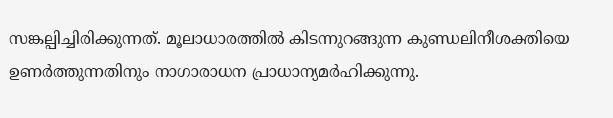സങ്കല്പിച്ചിരിക്കുന്നത്. മൂലാധാരത്തില്‍ കിടന്നുറങ്ങുന്ന കുണ്ഡലിനീശക്തിയെ ഉണര്‍ത്തുന്നതിനും നാഗാരാധന പ്രാധാന്യമര്‍ഹിക്കുന്നു.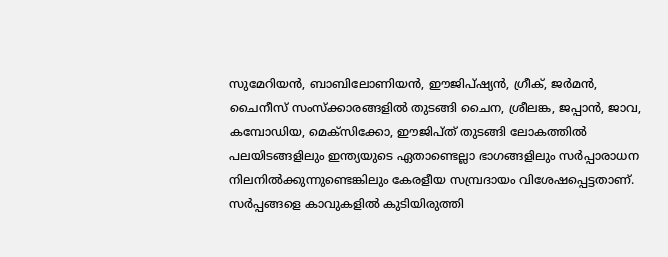സുമേറിയന്‍, ബാബിലോണിയന്‍, ഈജിപ്ഷ്യന്‍, ഗ്രീക്, ജര്‍മന്‍, ചൈനീസ് സംസ്‌ക്കാരങ്ങളില്‍ തുടങ്ങി ചൈന, ശ്രീലങ്ക, ജപ്പാന്‍, ജാവ, കമ്പോഡിയ, മെക്‌സിക്കോ, ഈജിപ്ത് തുടങ്ങി ലോകത്തില്‍ പലയിടങ്ങളിലും ഇന്ത്യയുടെ ഏതാണ്ടെല്ലാ ഭാഗങ്ങളിലും സര്‍പ്പാരാധന നിലനില്‍ക്കുന്നുണ്ടെങ്കിലും കേരളീയ സമ്പ്രദായം വിശേഷപ്പെട്ടതാണ്. സര്‍പ്പങ്ങളെ കാവുകളില്‍ കുടിയിരുത്തി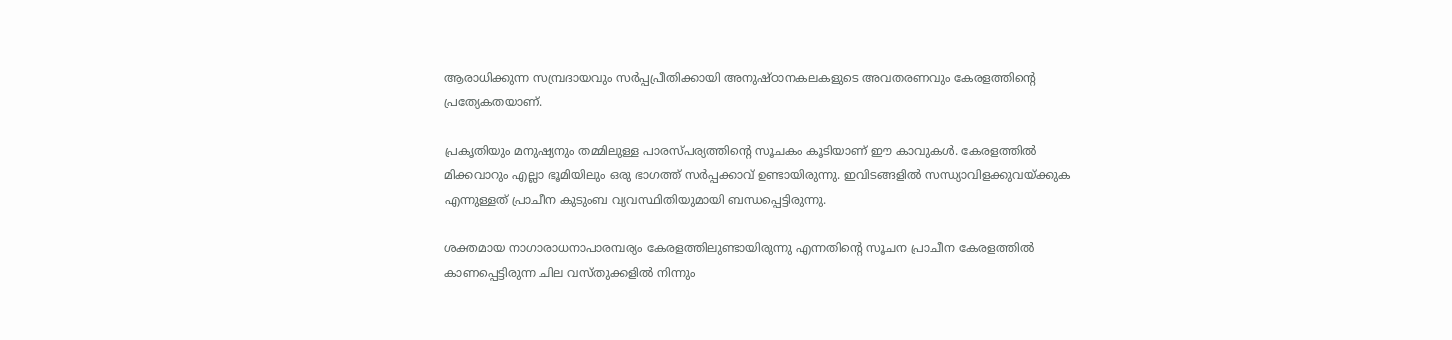ആരാധിക്കുന്ന സമ്പ്രദായവും സര്‍പ്പപ്രീതിക്കായി അനുഷ്ഠാനകലകളുടെ അവതരണവും കേരളത്തിന്റെ പ്രത്യേകതയാണ്.

പ്രകൃതിയും മനുഷ്യനും തമ്മിലുള്ള പാരസ്പര്യത്തിന്റെ സൂചകം കൂടിയാണ് ഈ കാവുകള്‍. കേരളത്തില്‍ മിക്കവാറും എല്ലാ ഭൂമിയിലും ഒരു ഭാഗത്ത് സര്‍പ്പക്കാവ് ഉണ്ടായിരുന്നു. ഇവിടങ്ങളില്‍ സന്ധ്യാവിളക്കുവയ്‌ക്കുക എന്നുള്ളത് പ്രാചീന കുടുംബ വ്യവസ്ഥിതിയുമായി ബന്ധപ്പെട്ടിരുന്നു.

ശക്തമായ നാഗാരാധനാപാരമ്പര്യം കേരളത്തിലുണ്ടായിരുന്നു എന്നതിന്റെ സൂചന പ്രാചീന കേരളത്തില്‍ കാണപ്പെട്ടിരുന്ന ചില വസ്തുക്കളില്‍ നിന്നും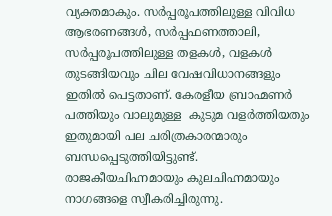വ്യക്തമാകും. സര്‍പ്പരൂപത്തിലുള്ള വിവിധ ആഭരണങ്ങള്‍, സര്‍പ്പഫണത്താലി, സര്‍പ്പരൂപത്തിലുള്ള തളകള്‍, വളകള്‍ തുടങ്ങിയവും ചില വേഷവിധാനങ്ങളും ഇതില്‍ പെട്ടതാണ്. കേരളീയ ബ്രാഹ്മണര്‍ പത്തിയും വാലുമുള്ള  കുടുമ വളര്‍ത്തിയതും ഇതുമായി പല ചരിത്രകാരന്മാരും ബന്ധപ്പെടുത്തിയിട്ടുണ്ട്. രാജകീയചിഹ്നമായും കുലചിഹ്നമായും നാഗങ്ങളെ സ്വീകരിച്ചിരുന്നു.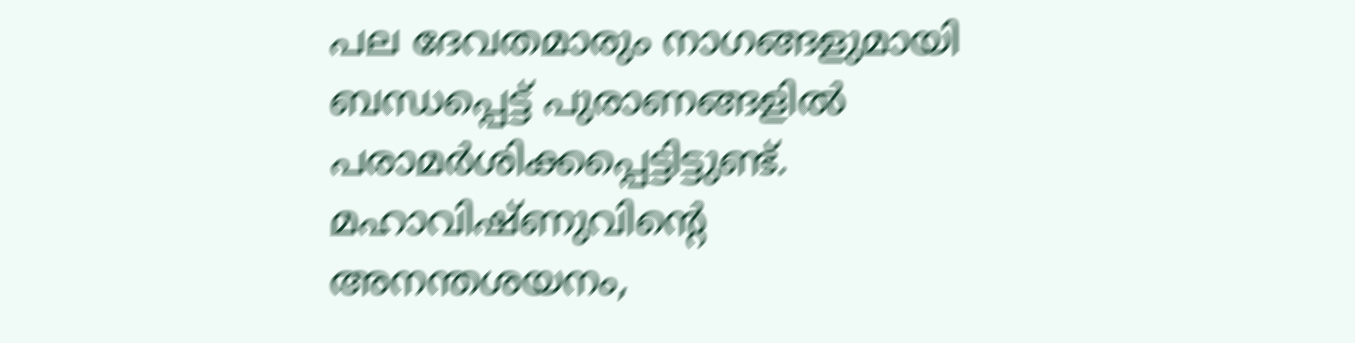പല ദേവതമാരും നാഗങ്ങളുമായി ബന്ധപ്പെട്ട് പുരാണങ്ങളില്‍  പരാമര്‍ശിക്കപ്പെട്ടിട്ടുണ്ട്. മഹാവിഷ്ണുവിന്റെ അനന്തശയനം,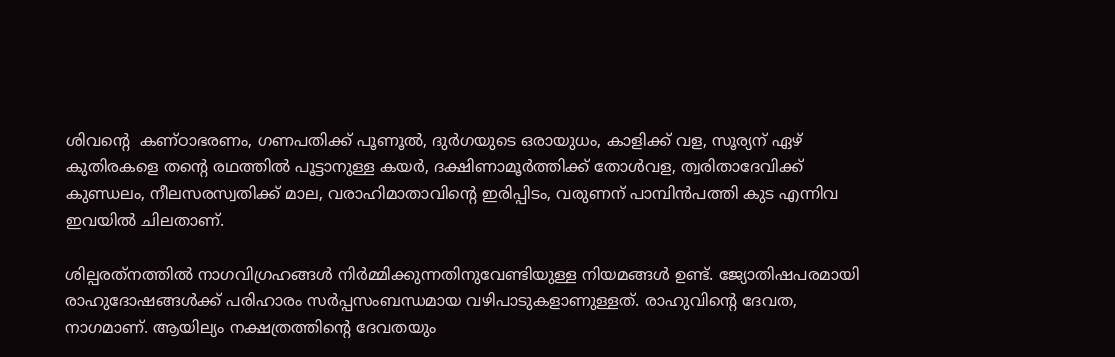ശിവന്റെ  കണ്ഠാഭരണം, ഗണപതിക്ക് പൂണൂല്‍, ദുര്‍ഗയുടെ ഒരായുധം, കാളിക്ക് വള, സൂര്യന് ഏഴ് കുതിരകളെ തന്റെ രഥത്തില്‍ പൂട്ടാനുള്ള കയര്‍, ദക്ഷിണാമൂര്‍ത്തിക്ക് തോള്‍വള, ത്വരിതാദേവിക്ക് കുണ്ഡലം, നീലസരസ്വതിക്ക് മാല, വരാഹിമാതാവിന്റെ ഇരിപ്പിടം, വരുണന് പാമ്പിന്‍പത്തി കുട എന്നിവ ഇവയില്‍ ചിലതാണ്.

ശില്പരത്‌നത്തില്‍ നാഗവിഗ്രഹങ്ങള്‍ നിര്‍മ്മിക്കുന്നതിനുവേണ്ടിയുള്ള നിയമങ്ങള്‍ ഉണ്ട്. ജ്യോതിഷപരമായി രാഹുദോഷങ്ങള്‍ക്ക് പരിഹാരം സര്‍പ്പസംബന്ധമായ വഴിപാടുകളാണുള്ളത്. രാഹുവിന്റെ ദേവത, നാഗമാണ്. ആയില്യം നക്ഷത്രത്തിന്റെ ദേവതയും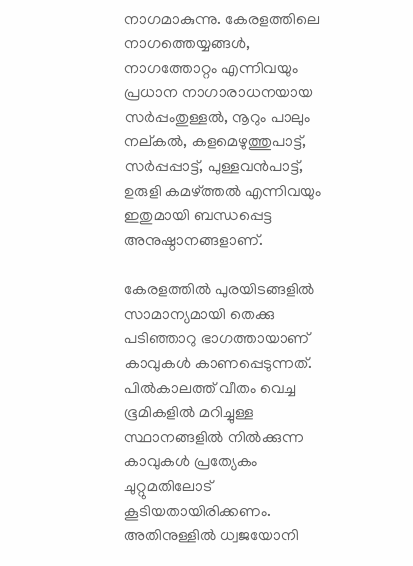നാഗമാകുന്നു. കേരളത്തിലെ നാഗത്തെയ്യങ്ങള്‍, നാഗത്തോറ്റം എന്നിവയും പ്രധാന നാഗാരാധനയായ സര്‍പ്പംതുള്ളല്‍, നൂറും പാലും നല്കല്‍, കളമെഴുത്തുപാട്ട്, സര്‍പ്പപ്പാട്ട്, പുള്ളവന്‍പാട്ട്, ഉരുളി കമഴ്‌ത്തല്‍ എന്നിവയും ഇതുമായി ബന്ധപ്പെട്ട അനുഷ്ഠാനങ്ങളാണ്.

കേരളത്തില്‍ പുരയിടങ്ങളില്‍ സാമാന്യമായി തെക്കു പടിഞ്ഞാറു ഭാഗത്തായാണ് കാവുകള്‍ കാണപ്പെടുന്നത്. പില്‍കാലത്ത് വീതം വെച്ച ഭൂമികളില്‍ മറിച്ചുള്ള സ്ഥാനങ്ങളില്‍ നില്‍ക്കുന്ന കാവുകള്‍ പ്രത്യേകം ചുറ്റുമതിലോട് കൂടിയതായിരിക്കണം. അതിനുള്ളില്‍ ധ്വജയോനി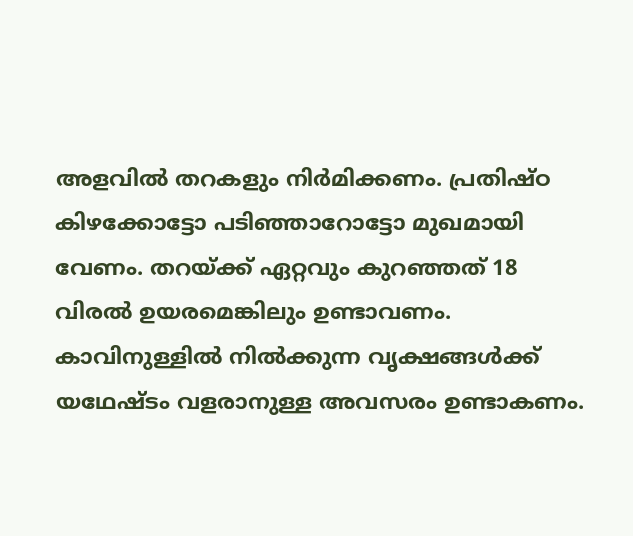അളവില്‍ തറകളും നിര്‍മിക്കണം. പ്രതിഷ്ഠ കിഴക്കോട്ടോ പടിഞ്ഞാറോട്ടോ മുഖമായി വേണം. തറയ്‌ക്ക് ഏറ്റവും കുറഞ്ഞത് 18 വിരല്‍ ഉയരമെങ്കിലും ഉണ്ടാവണം. കാവിനുള്ളില്‍ നില്‍ക്കുന്ന വൃക്ഷങ്ങള്‍ക്ക് യഥേഷ്ടം വളരാനുള്ള അവസരം ഉണ്ടാകണം.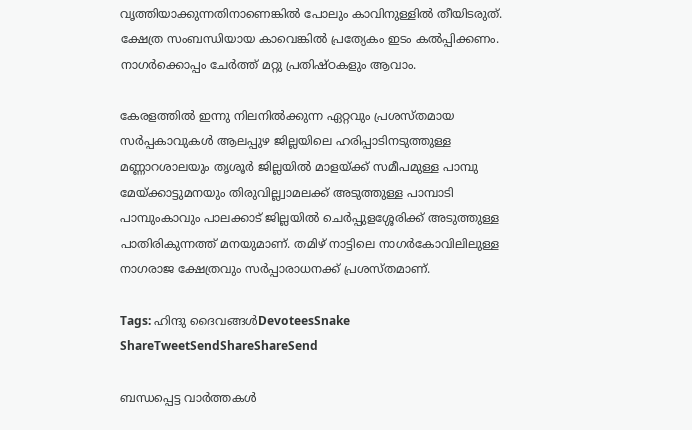വൃത്തിയാക്കുന്നതിനാണെങ്കില്‍ പോലും കാവിനുള്ളില്‍ തീയിടരുത്. ക്ഷേത്ര സംബന്ധിയായ കാവെങ്കില്‍ പ്രത്യേകം ഇടം കല്‍പ്പിക്കണം. നാഗര്‍ക്കൊപ്പം ചേര്‍ത്ത് മറ്റു പ്രതിഷ്ഠകളും ആവാം.

കേരളത്തില്‍ ഇന്നു നിലനില്‍ക്കുന്ന ഏറ്റവും പ്രശസ്തമായ സര്‍പ്പകാവുകള്‍ ആലപ്പുഴ ജില്ലയിലെ ഹരിപ്പാടിനടുത്തുള്ള മണ്ണാറശാലയും തൃശൂര്‍ ജില്ലയില്‍ മാളയ്‌ക്ക് സമീപമുള്ള പാമ്പു മേയ്‌ക്കാട്ടുമനയും തിരുവില്ല്വാമലക്ക് അടുത്തുള്ള പാമ്പാടി പാമ്പുംകാവും പാലക്കാട് ജില്ലയില്‍ ചെര്‍പ്പുളശ്ശേരിക്ക് അടുത്തുള്ള പാതിരികുന്നത്ത് മനയുമാണ്. തമിഴ് നാട്ടിലെ നാഗര്‍കോവിലിലുള്ള നാഗരാജ ക്ഷേത്രവും സര്‍പ്പാരാധനക്ക് പ്രശസ്തമാണ്.

Tags: ഹിന്ദു ദൈവങ്ങള്‍DevoteesSnake
ShareTweetSendShareShareSend

ബന്ധപ്പെട്ട വാര്‍ത്തകള്‍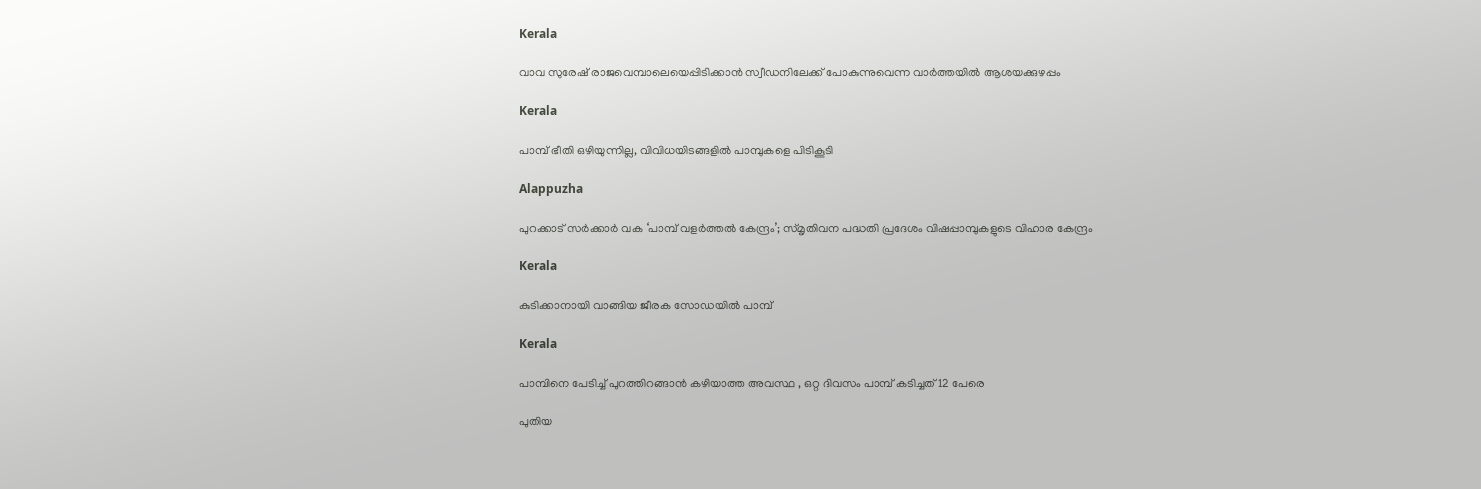Kerala

വാവ സുരേഷ് രാജവെമ്പാലെയെപ്പിടിക്കാന്‍ സ്വീഡനിലേക്ക് പോകുന്നുവെന്ന വാര്‍ത്തയില്‍ ആശയക്കുഴപ്പം

Kerala

പാമ്പ് ഭീതി ഒഴിയുന്നില്ല, വിവിധയിടങ്ങളില്‍ പാമ്പുകളെ പിടികൂടി

Alappuzha

പുറക്കാട് സര്‍ക്കാര്‍ വക ‘പാമ്പ് വളര്‍ത്തല്‍ കേന്ദ്രം’; സ്മൃതിവന പദ്ധതി പ്രദേശം വിഷപ്പാമ്പുകളുടെ വിഹാര കേന്ദ്രം

Kerala

കുടിക്കാനായി വാങ്ങിയ ജീരക സോഡയില്‍ പാമ്പ്

Kerala

പാമ്പിനെ പേടിച്ച് പുറത്തിറങ്ങാൻ കഴിയാത്ത അവസ്ഥ , ഒറ്റ ദിവസം പാമ്പ് കടിച്ചത് 12 പേരെ

പുതിയ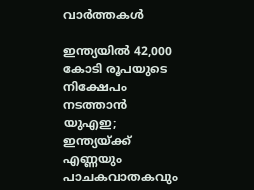വാര്‍ത്തകള്‍

ഇന്ത്യയിൽ 42,000 കോടി രൂപയുടെ നിക്ഷേപം നടത്താൻ യുഎഇ; ഇന്ത്യയ്‌ക്ക് എണ്ണയും പാചകവാതകവും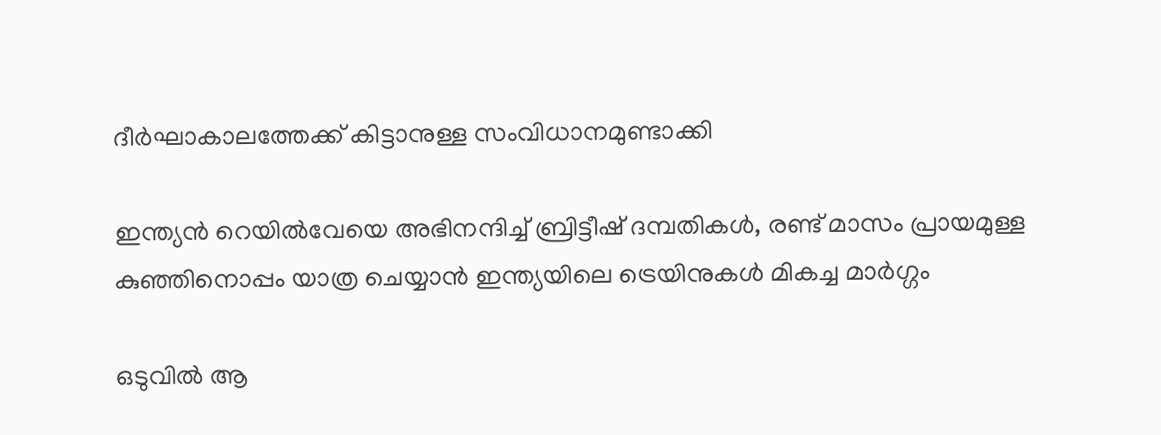ദീര്‍ഘാകാലത്തേക്ക് കിട്ടാനുള്ള സംവിധാനമുണ്ടാക്കി

ഇന്ത്യന്‍ റെയില്‍വേയെ അഭിനന്ദിച്ച് ബ്രിട്ടീഷ് ദമ്പതികള്‍, രണ്ട് മാസം പ്രായമുള്ള കുഞ്ഞിനൊപ്പം യാത്ര ചെയ്യാന്‍ ഇന്ത്യയിലെ ട്രെയിനുകള്‍ മികച്ച മാര്‍ഗ്ഗം

ഒടുവില്‍ ആ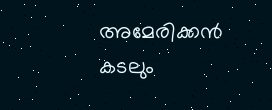അമേരിക്കന്‍ കടലും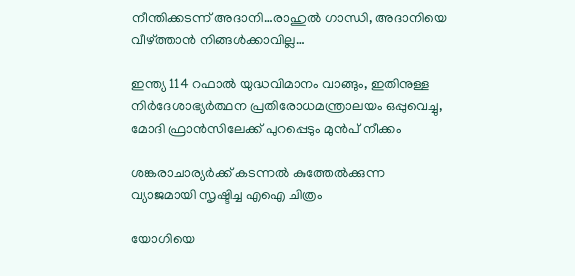നീന്തിക്കടന്ന് അദാനി…രാഹുല്‍ ഗാന്ധി, അദാനിയെ വീഴ്‌ത്താന്‍ നിങ്ങള്‍ക്കാവില്ല…

ഇന്ത്യ 114 റഫാല്‍ യുദ്ധവിമാനം വാങ്ങും, ഇതിനുള്ള നിര്‍ദേശാഭ്യര്‍ത്ഥന പ്രതിരോധമന്ത്രാലയം ഒപ്പുവെച്ചു, മോദി ഫ്രാന്‍സിലേക്ക് പുറപ്പെടും മുന്‍പ് നീക്കം

ശങ്കരാചാര്യര്‍ക്ക് കടന്നല്‍ കുത്തേല്‍ക്കുന്ന വ്യാജമായി സൃഷ്ടിച്ച എഐ ചിത്രം

യോഗിയെ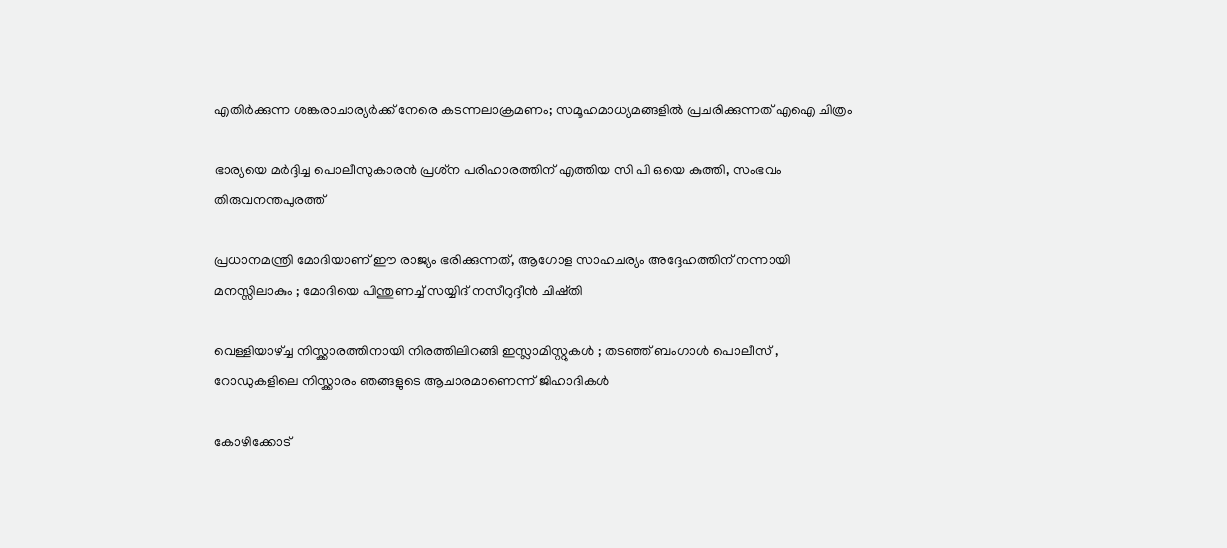എതിര്‍ക്കുന്ന ശങ്കരാചാര്യര്‍ക്ക് നേരെ കടന്നലാക്രമണം; സമൂഹമാധ്യമങ്ങളില്‍ പ്രചരിക്കുന്നത് എഐ ചിത്രം

ഭാര്യയെ മര്‍ദ്ദിച്ച പൊലീസുകാരന്‍ പ്രശ്‌ന പരിഹാരത്തിന് എത്തിയ സി പി ഒയെ കുത്തി, സംഭവം തിരുവനന്തപുരത്ത്

പ്രധാനമന്ത്രി മോദിയാണ് ഈ രാജ്യം ഭരിക്കുന്നത്, ആഗോള സാഹചര്യം അദ്ദേഹത്തിന് നന്നായി മനസ്സിലാകും ; മോദിയെ പിന്തുണച്ച് സയ്യിദ് നസീറുദ്ദീൻ ചിഷ്തി

വെള്ളിയാഴ്‌ച്ച നിസ്ക്കാരത്തിനായി നിരത്തിലിറങ്ങി ഇസ്ലാമിസ്റ്റുകൾ ; തടഞ്ഞ് ബംഗാൾ പൊലീസ് , റോഡുകളിലെ നിസ്ക്കാരം ഞങ്ങളുടെ ആചാരമാണെന്ന് ജിഹാദികൾ

കോഴിക്കോട്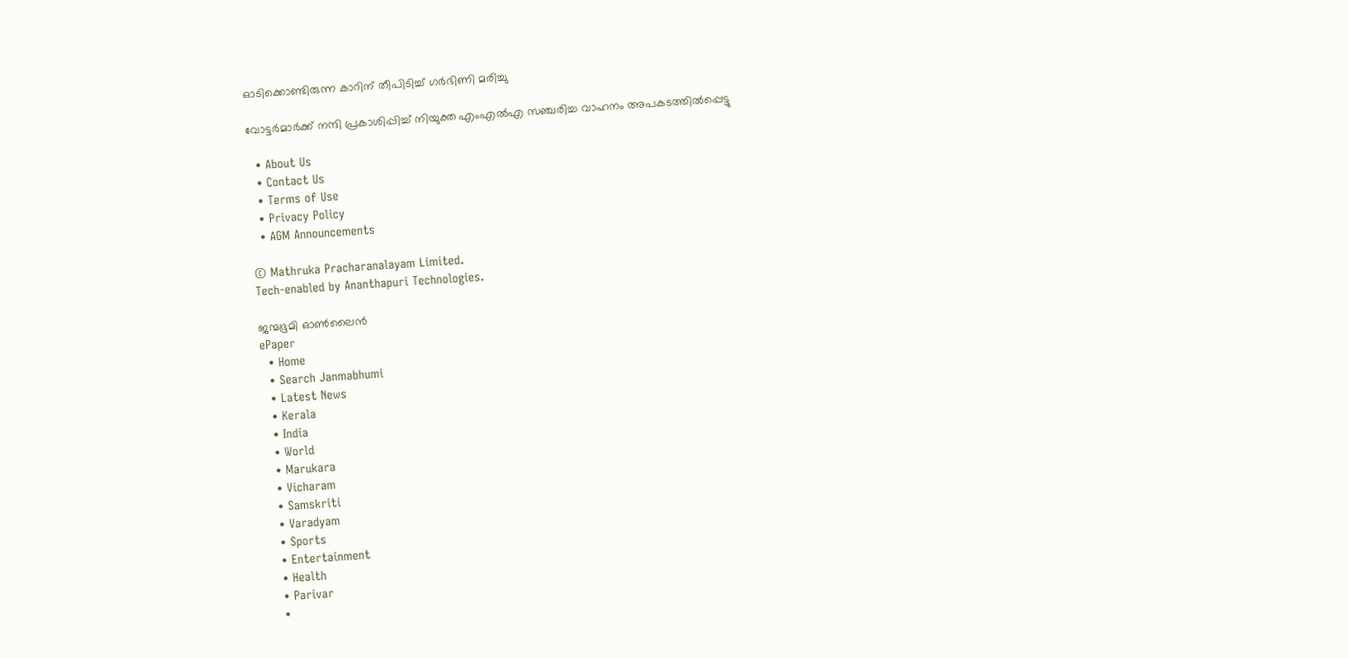ഓടിക്കൊണ്ടിരുന്ന കാറിന് തീപിടിച്ച് ഗര്‍ഭിണി മരിച്ചു

വോട്ടര്‍മാര്‍ക്ക് നന്ദി പ്രകാശിപ്പിച്ച് നിയുക്ത എംഎല്‍എ സഞ്ചരിച്ച വാഹനം അപകടത്തില്‍പ്പെട്ടു

  • About Us
  • Contact Us
  • Terms of Use
  • Privacy Policy
  • AGM Announcements

© Mathruka Pracharanalayam Limited.
Tech-enabled by Ananthapuri Technologies.

ജന്മഭൂമി ഓണ്‍ലൈന്‍
ePaper
  • Home
  • Search Janmabhumi
  • Latest News
  • Kerala
  • India
  • World
  • Marukara
  • Vicharam
  • Samskriti
  • Varadyam
  • Sports
  • Entertainment
  • Health
  • Parivar
  •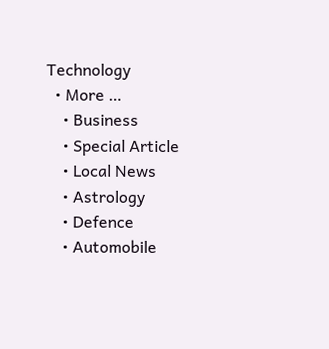Technology
  • More …
    • Business
    • Special Article
    • Local News
    • Astrology
    • Defence
    • Automobile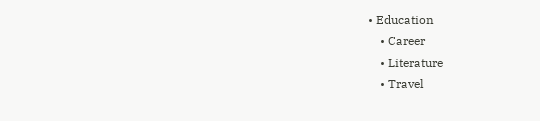• Education
    • Career
    • Literature
    • Travel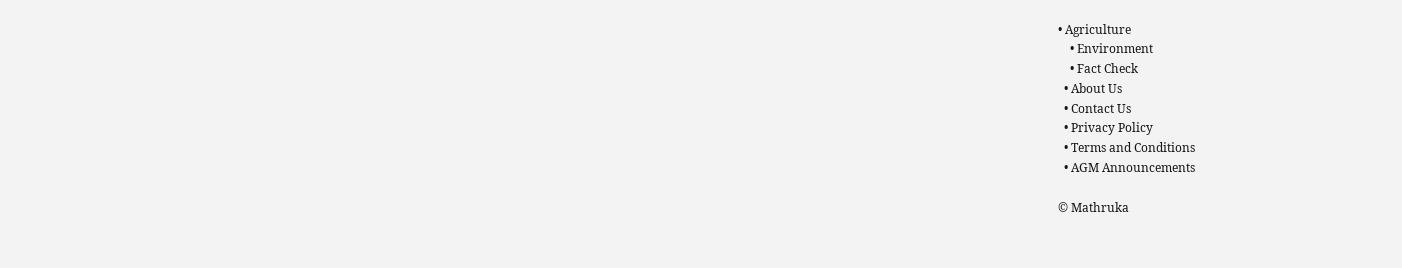• Agriculture
    • Environment
    • Fact Check
  • About Us
  • Contact Us
  • Privacy Policy
  • Terms and Conditions
  • AGM Announcements

© Mathruka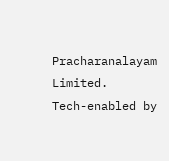Pracharanalayam Limited.
Tech-enabled by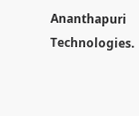Ananthapuri Technologies.